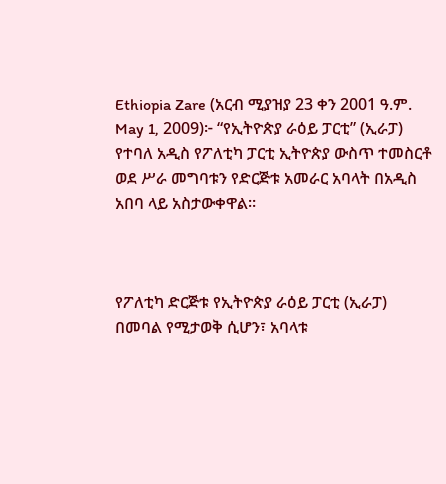Ethiopia Zare (አርብ ሚያዝያ 23 ቀን 2001 ዓ.ም. May 1, 2009)፦ “የኢትዮጵያ ራዕይ ፓርቲ” (ኢራፓ) የተባለ አዲስ የፖለቲካ ፓርቲ ኢትዮጵያ ውስጥ ተመስርቶ ወደ ሥራ መግባቱን የድርጅቱ አመራር አባላት በአዲስ አበባ ላይ አስታውቀዋል።



የፖለቲካ ድርጅቱ የኢትዮጵያ ራዕይ ፓርቲ (ኢራፓ) በመባል የሚታወቅ ሲሆን፣ አባላቱ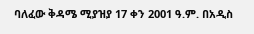ባለፈው ቅዳሜ ሚያዝያ 17 ቀን 2001 ዓ.ም. በአዲስ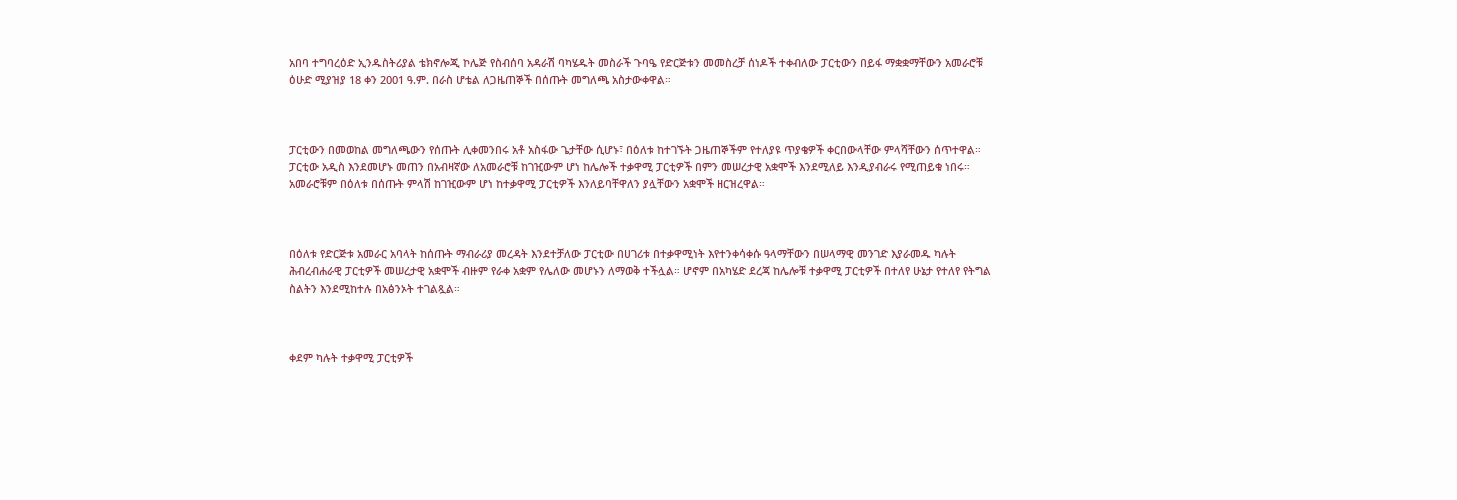አበባ ተግባረዕድ ኢንዱስትሪያል ቴክኖሎጂ ኮሌጅ የስብሰባ አዳራሽ ባካሄዱት መስራች ጉባዔ የድርጅቱን መመስረቻ ሰነዶች ተቀብለው ፓርቲውን በይፋ ማቋቋማቸውን አመራሮቹ ዕሁድ ሚያዝያ 18 ቀን 2001 ዓ.ም. በራስ ሆቴል ለጋዜጠኞች በሰጡት መግለጫ አስታውቀዋል።



ፓርቲውን በመወከል መግለጫውን የሰጡት ሊቀመንበሩ አቶ አስፋው ጌታቸው ሲሆኑ፣ በዕለቱ ከተገኙት ጋዜጠኞችም የተለያዩ ጥያቄዎች ቀርበውላቸው ምላሻቸውን ሰጥተዋል። ፓርቲው አዲስ እንደመሆኑ መጠን በአብዛኛው ለአመራሮቹ ከገዢውም ሆነ ከሌሎች ተቃዋሚ ፓርቲዎች በምን መሠረታዊ አቋሞች እንደሚለይ እንዲያብራሩ የሚጠይቁ ነበሩ። አመራሮቹም በዕለቱ በሰጡት ምላሽ ከገዢውም ሆነ ከተቃዋሚ ፓርቲዎች እንለይባቸዋለን ያሏቸውን አቋሞች ዘርዝረዋል።



በዕለቱ የድርጅቱ አመራር አባላት ከሰጡት ማብራሪያ መረዳት እንደተቻለው ፓርቲው በሀገሪቱ በተቃዋሚነት እየተንቀሳቀሱ ዓላማቸውን በሠላማዊ መንገድ እያራመዱ ካሉት ሕብረብሐራዊ ፓርቲዎች መሠረታዊ አቋሞች ብዙም የራቀ አቋም የሌለው መሆኑን ለማወቅ ተችሏል። ሆኖም በአካሄድ ደረጃ ከሌሎቹ ተቃዋሚ ፓርቲዎች በተለየ ሁኔታ የተለየ የትግል ስልትን እንደሚከተሉ በአፅንኦት ተገልጿል።



ቀደም ካሉት ተቃዋሚ ፓርቲዎች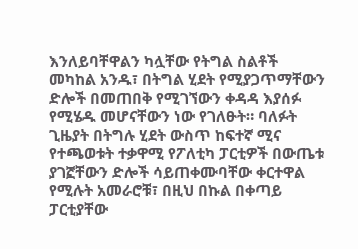እንለይባቸዋልን ካሏቸው የትግል ስልቶች መካከል አንዱ፣ በትግል ሂደት የሚያጋጥማቸውን ድሎች በመጠበቅ የሚገኘውን ቀዳዳ እያሰፉ የሚሄዱ መሆናቸውን ነው የገለፁት። ባለፉት ጊዜያት በትግሉ ሂደት ውስጥ ከፍተኛ ሚና የተጫወቱት ተቃዋሚ የፖለቲካ ፓርቲዎች በውጤቱ ያገኟቸውን ድሎች ሳይጠቀሙባቸው ቀርተዋል የሚሉት አመራሮቹ፣ በዚህ በኩል በቀጣይ ፓርቲያቸው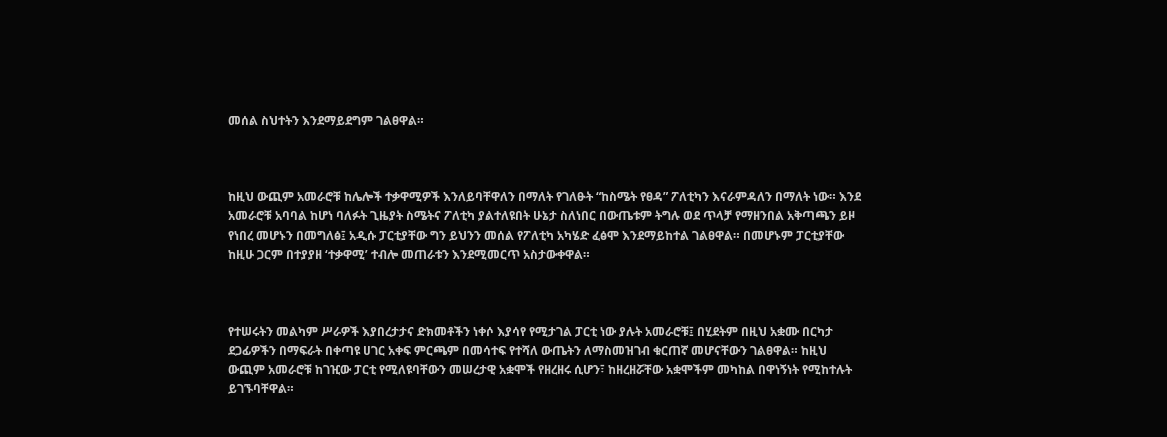መሰል ስህተትን እንደማይደግም ገልፀዋል።



ከዚህ ውጪም አመራሮቹ ከሌሎች ተቃዋሚዎች እንለይባቸዋለን በማለት የገለፁት “ከስሜት የፀዳ” ፖለቲካን እናራምዳለን በማለት ነው። እንደ አመራሮቹ አባባል ከሆነ ባለፉት ጊዜያት ስሜትና ፖለቲካ ያልተለዩበት ሁኔታ ስለነበር በውጤቱም ትግሉ ወደ ጥላቻ የማዘንበል አቅጣጫን ይዞ የነበረ መሆኑን በመግለፅ፤ አዲሱ ፓርቲያቸው ግን ይህንን መሰል የፖለቲካ አካሄድ ፈፅሞ እንደማይከተል ገልፀዋል። በመሆኑም ፓርቲያቸው ከዚሁ ጋርም በተያያዘ ‘ተቃዋሚ’ ተብሎ መጠራቱን እንደሚመርጥ አስታውቀዋል።



የተሠሩትን መልካም ሥራዎች እያበረታታና ድክመቶችን ነቀሶ እያሳየ የሚታገል ፓርቲ ነው ያሉት አመራሮቹ፤ በሂደትም በዚህ አቋሙ በርካታ ደጋፊዎችን በማፍራት በቀጣዩ ሀገር አቀፍ ምርጫም በመሳተፍ የተሻለ ውጤትን ለማስመዝገብ ቁርጠኛ መሆናቸውን ገልፀዋል። ከዚህ ውጪም አመራሮቹ ከገዢው ፓርቲ የሚለዩባቸውን መሠረታዊ አቋሞች የዘረዘሩ ሲሆን፣ ከዘረዘሯቸው አቋሞችም መካከል በዋነኝነት የሚከተሉት ይገኙባቸዋል።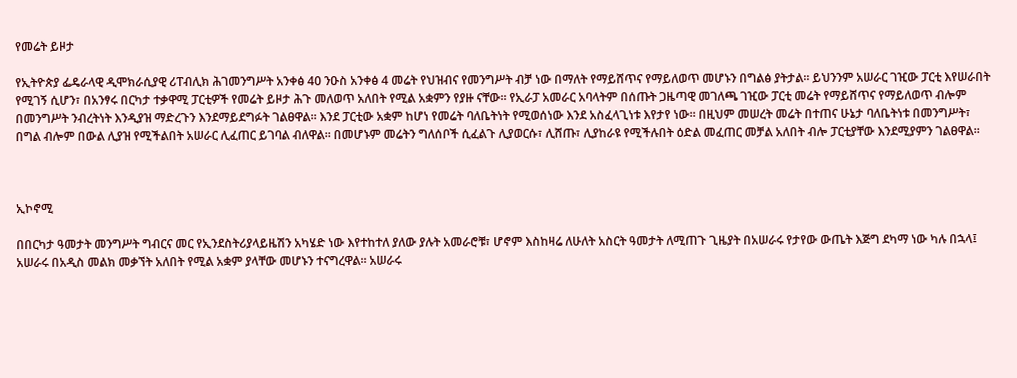የመሬት ይዞታ

የኢትዮጵያ ፌዴራላዊ ዲሞክራሲያዊ ሪፐብሊክ ሕገመንግሥት አንቀፅ 40 ንዑስ አንቀፅ 4 መሬት የህዝብና የመንግሥት ብቻ ነው በማለት የማይሸጥና የማይለወጥ መሆኑን በግልፅ ያትታል። ይህንንም አሠራር ገዢው ፓርቲ እየሠራበት የሚገኝ ሲሆን፣ በአንፃሩ በርካታ ተቃዋሚ ፓርቲዎች የመሬት ይዞታ ሕጉ መለወጥ አለበት የሚል አቋምን የያዙ ናቸው። የኢራፓ አመራር አባላትም በሰጡት ጋዜጣዊ መገለጫ ገዢው ፓርቲ መሬት የማይሸጥና የማይለወጥ ብሎም በመንግሥት ንብረትነት እንዲያዝ ማድረጉን እንደማይደግፉት ገልፀዋል። እንደ ፓርቲው አቋም ከሆነ የመሬት ባለቤትነት የሚወሰነው እንደ አስፈላጊነቱ እየታየ ነው። በዚህም መሠረት መሬት በተጠና ሁኔታ ባለቤትነቱ በመንግሥት፣ በግል ብሎም በውል ሊያዝ የሚችልበት አሠራር ሊፈጠር ይገባል ብለዋል። በመሆኑም መሬትን ግለሰቦች ሲፈልጉ ሊያወርሱ፣ ሊሸጡ፣ ሊያከራዩ የሚችሉበት ዕድል መፈጠር መቻል አለበት ብሎ ፓርቲያቸው እንደሚያምን ገልፀዋል።



ኢኮኖሚ

በበርካታ ዓመታት መንግሥት ግብርና መር የኢንደስትሪያላይዜሽን አካሄድ ነው እየተከተለ ያለው ያሉት አመራሮቹ፣ ሆኖም እስከዛሬ ለሁለት አስርት ዓመታት ለሚጠጉ ጊዜያት በአሠራሩ የታየው ውጤት እጅግ ደካማ ነው ካሉ በኋላ፤ አሠራሩ በአዲስ መልክ መቃኘት አለበት የሚል አቋም ያላቸው መሆኑን ተናግረዋል። አሠራሩ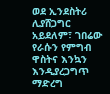ወደ ኢንደስትሪ ሊያሸጋግር አይደለም፣ ገበሬው የራሱን የምግብ ዋስትና እንኳን እንዲያረጋግጥ ማድረግ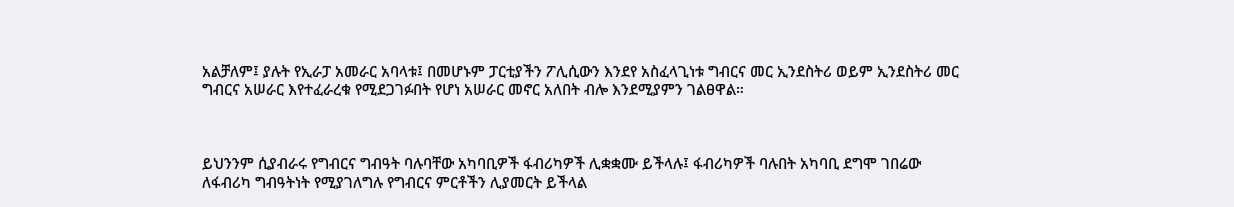አልቻለም፤ ያሉት የኢራፓ አመራር አባላቱ፤ በመሆኑም ፓርቲያችን ፖሊሲውን እንደየ አስፈላጊነቱ ግብርና መር ኢንደስትሪ ወይም ኢንደስትሪ መር ግብርና አሠራር እየተፈራረቁ የሚደጋገፉበት የሆነ አሠራር መኖር አለበት ብሎ እንደሚያምን ገልፀዋል።



ይህንንም ሲያብራሩ የግብርና ግብዓት ባሉባቸው አካባቢዎች ፋብሪካዎች ሊቋቋሙ ይችላሉ፤ ፋብሪካዎች ባሉበት አካባቢ ደግሞ ገበሬው ለፋብሪካ ግብዓትነት የሚያገለግሉ የግብርና ምርቶችን ሊያመርት ይችላል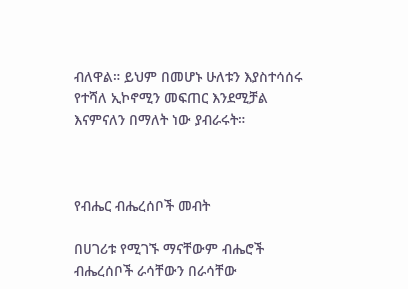ብለዋል። ይህም በመሆኑ ሁለቱን እያስተሳሰሩ የተሻለ ኢኮኖሚን መፍጠር እንደሚቻል እናምናለን በማለት ነው ያብራሩት።



የብሔር ብሔረሰቦች መብት

በሀገሪቱ የሚገኙ ማናቸውም ብሔሮች ብሔረሰቦች ራሳቸውን በራሳቸው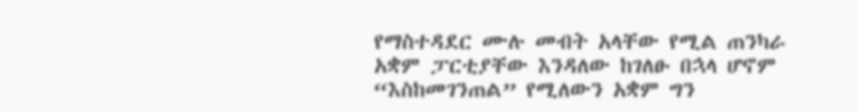የማስተዳደር ሙሉ መብት አላቸው የሚል ጠንካራ አቋም ፓርቲያቸው እንዳለው ከገለፁ በኋላ ሆኖም “እስከመገንጠል” የሚለውን አቋም ግን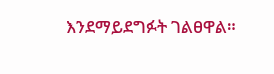እንደማይደግፉት ገልፀዋል።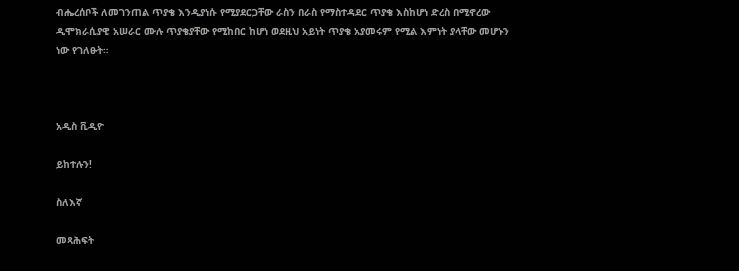ብሔረሰቦች ለመገንጠል ጥያቄ እንዲያነሱ የሚያደርጋቸው ራስን በራስ የማስተዳደር ጥያቄ እስከሆነ ድረስ በሚኖረው ዲሞክራሲያዊ አሠራር ሙሉ ጥያቄያቸው የሚከበር ከሆነ ወደዚህ አይነት ጥያቄ አያመሩም የሚል እምነት ያላቸው መሆኑን ነው የገለፁት።



አዲስ ቪዲዮ

ይከተሉን!

ስለእኛ

መጻሕፍት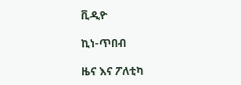ቪዲዮ

ኪነ-ጥበብ

ዜና እና ፖለቲካ